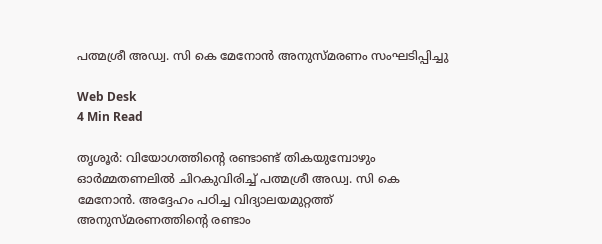പത്മശ്രീ അഡ്വ. സി കെ മേനോന്‍ അനുസ്മരണം സംഘടിപ്പിച്ചു

Web Desk
4 Min Read

തൃശൂര്‍: വിയോഗത്തിന്റെ രണ്ടാണ്ട് തികയുമ്പോഴും ഓര്‍മ്മതണലില്‍ ചിറകുവിരിച്ച് പത്മശ്രീ അഡ്വ. സി കെ മേനോന്‍. അദ്ദേഹം പഠിച്ച വിദ്യാലയമുറ്റത്ത് അനുസ്മരണത്തിന്റെ രണ്ടാം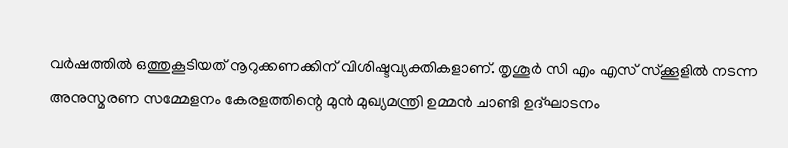വര്‍ഷത്തില്‍ ഒത്തുകൂടിയത് നൂറുക്കണക്കിന് വിശിഷ്ടവ്യക്തികളാണ്. തൃശൂര്‍ സി എം എസ് സ്‌ക്കൂളില്‍ നടന്ന അനുസ്മരണ സമ്മേളനം കേരളത്തിന്റെ മുന്‍ മുഖ്യമന്ത്രി ഉമ്മന്‍ ചാണ്ടി ഉദ്ഘാടനം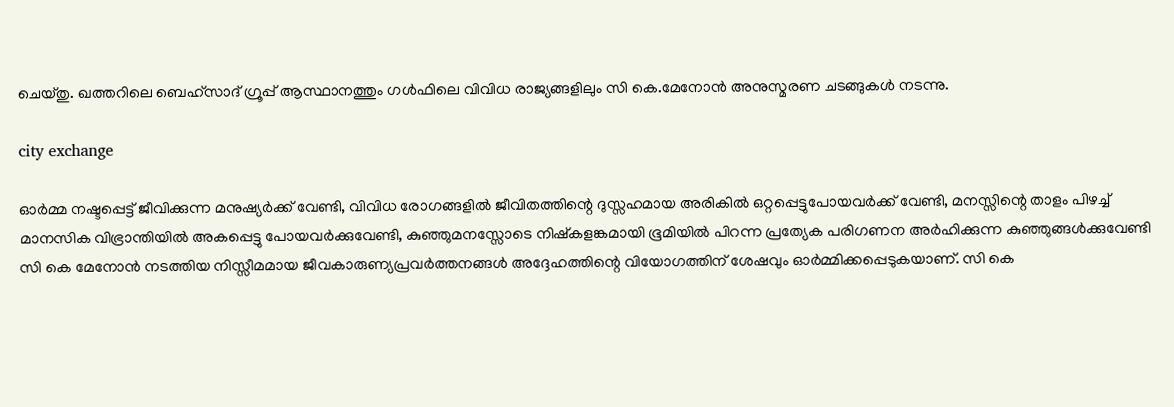ചെയ്തു. ഖത്തറിലെ ബെഹ്‌സാദ് ഗ്രൂപ്പ് ആസ്ഥാനത്തും ഗള്‍ഫിലെ വിവിധ രാജ്യങ്ങളിലും സി കെ.മേനോന്‍ അനുസ്മരണ ചടങ്ങുകള്‍ നടന്നു.

city exchange

ഓര്‍മ്മ നഷ്ടപ്പെട്ട് ജീവിക്കുന്ന മനുഷ്യര്‍ക്ക് വേണ്ടി, വിവിധ രോഗങ്ങളില്‍ ജീവിതത്തിന്റെ ദുസ്സഹമായ അരികില്‍ ഒറ്റപ്പെട്ടുപോയവര്‍ക്ക് വേണ്ടി, മനസ്സിന്റെ താളം പിഴച്ച് മാനസിക വിഭ്രാന്തിയില്‍ അകപ്പെട്ടു പോയവര്‍ക്കുവേണ്ടി, കുഞ്ഞുമനസ്സോടെ നിഷ്‌കളങ്കമായി ഭൂമിയില്‍ പിറന്ന പ്രത്യേക പരിഗണന അര്‍ഹിക്കുന്ന കുഞ്ഞുങ്ങള്‍ക്കുവേണ്ടി സി കെ മേനോന്‍ നടത്തിയ നിസ്സീമമായ ജീവകാരുണ്യപ്രവര്‍ത്തനങ്ങള്‍ അദ്ദേഹത്തിന്റെ വിയോഗത്തിന് ശേഷവും ഓര്‍മ്മിക്കപ്പെടുകയാണ്. സി കെ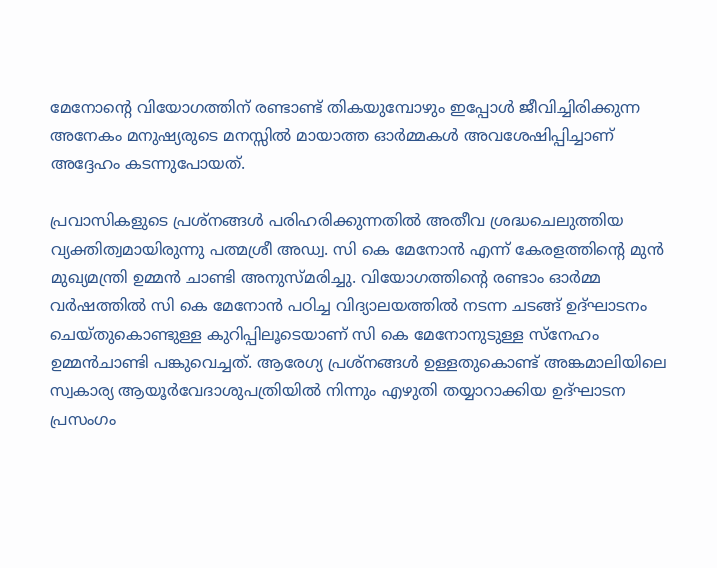മേനോന്റെ വിയോഗത്തിന് രണ്ടാണ്ട് തികയുമ്പോഴും ഇപ്പോള്‍ ജീവിച്ചിരിക്കുന്ന അനേകം മനുഷ്യരുടെ മനസ്സില്‍ മായാത്ത ഓര്‍മ്മകള്‍ അവശേഷിപ്പിച്ചാണ് അദ്ദേഹം കടന്നുപോയത്.

പ്രവാസികളുടെ പ്രശ്‌നങ്ങള്‍ പരിഹരിക്കുന്നതില്‍ അതീവ ശ്രദ്ധചെലുത്തിയ വ്യക്തിത്വമായിരുന്നു പത്മശ്രീ അഡ്വ. സി കെ മേനോന്‍ എന്ന് കേരളത്തിന്റെ മുന്‍ മുഖ്യമന്ത്രി ഉമ്മന്‍ ചാണ്ടി അനുസ്മരിച്ചു. വിയോഗത്തിന്റെ രണ്ടാം ഓര്‍മ്മ വര്‍ഷത്തില്‍ സി കെ മേനോന്‍ പഠിച്ച വിദ്യാലയത്തില്‍ നടന്ന ചടങ്ങ് ഉദ്ഘാടനം ചെയ്തുകൊണ്ടുള്ള കുറിപ്പിലൂടെയാണ് സി കെ മേനോനുടുള്ള സ്‌നേഹം ഉമ്മന്‍ചാണ്ടി പങ്കുവെച്ചത്. ആരേഗ്യ പ്രശ്‌നങ്ങള്‍ ഉള്ളതുകൊണ്ട് അങ്കമാലിയിലെ സ്വകാര്യ ആയൂര്‍വേദാശുപത്രിയില്‍ നിന്നും എഴുതി തയ്യാറാക്കിയ ഉദ്ഘാടന പ്രസംഗം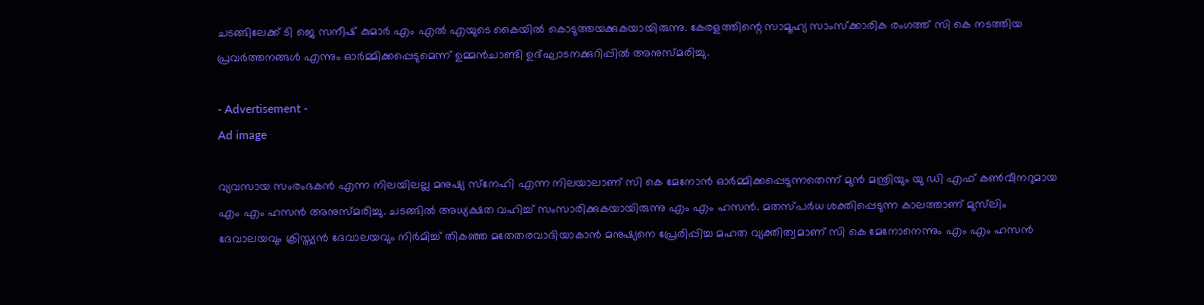ചടങ്ങിലേക്ക് ടി ജെ സനീഷ് കുമാര്‍ എം എല്‍ എയുടെ കൈയില്‍ കൊടുത്തയക്കുകയായിരുന്നു. കേരളത്തിന്റെ സാമൂഹ്യ സാംസ്‌ക്കാരിക രംഗത്ത് സി കെ നടത്തിയ പ്രവര്‍ത്തനങ്ങള്‍ എന്നും ഓര്‍മ്മിക്കപ്പെടുമെന്ന് ഉമ്മന്‍ചാണ്ടി ഉദ്ഘാടനക്കുറിപ്പില്‍ അനുസ്മരിച്ചു.

- Advertisement -
Ad image

വ്യവസായ സംരംഭകന്‍ എന്ന നിലയിലല്ല മനുഷ്യ സ്‌നേഹി എന്ന നിലയാലാണ് സി കെ മേനോന്‍ ഓര്‍മ്മിക്കപ്പെടുന്നതെന്ന് മുന്‍ മന്ത്രിയും യു ഡി എഫ് കണ്‍വീനറുമായ എം എം ഹസന്‍ അനുസ്മരിച്ചു. ചടങ്ങില്‍ അധ്യക്ഷത വഹിച്ച് സംസാരിക്കുകയായിരുന്നു എം എം ഹസന്‍. മതസ്പര്‍ധ ശക്തിപ്പെടുന്ന കാലത്താണ് മുസ്‌ലിം ദേവാലയവും ക്രിസ്ത്യന്‍ ദേവാലയവും നിര്‍മിച്ച് തികഞ്ഞ മതേതരവാദിയാകാന്‍ മനുഷ്യനെ പ്രേരിപ്പിച്ച മഹത വ്യക്തിത്വമാണ് സി കെ മേനോനെന്നും എം എം ഹസന്‍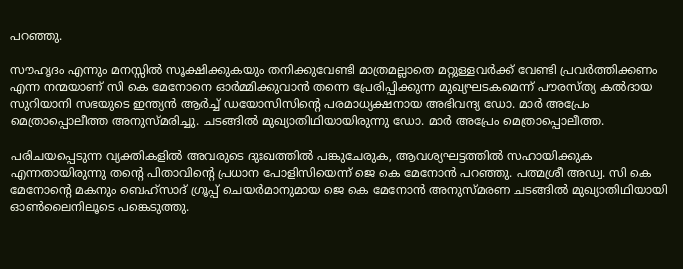പറഞ്ഞു.

സൗഹൃദം എന്നും മനസ്സില്‍ സൂക്ഷിക്കുകയും തനിക്കുവേണ്ടി മാത്രമല്ലാതെ മറ്റുള്ളവര്‍ക്ക് വേണ്ടി പ്രവര്‍ത്തിക്കണം എന്ന നന്മയാണ് സി കെ മേനോനെ ഓര്‍മ്മിക്കുവാന്‍ തന്നെ പ്രേരിപ്പിക്കുന്ന മുഖ്യഘടകമെന്ന് പൗരസ്ത്യ കല്‍ദായ സുറിയാനി സഭയുടെ ഇന്ത്യന്‍ ആര്‍ച്ച് ഡയോസിസിന്റെ പരമാധ്യക്ഷനായ അഭിവന്ദ്യ ഡോ. മാര്‍ അപ്രേം മെത്രാപ്പൊലീത്ത അനുസ്മരിച്ചു. ചടങ്ങില്‍ മുഖ്യാതിഥിയായിരുന്നു ഡോ. മാര്‍ അപ്രേം മെത്രാപ്പൊലീത്ത.

പരിചയപ്പെടുന്ന വ്യക്തികളില്‍ അവരുടെ ദുഃഖത്തില്‍ പങ്കുചേരുക, ആവശ്യഘട്ടത്തില്‍ സഹായിക്കുക എന്നതായിരുന്നു തന്റെ പിതാവിന്റെ പ്രധാന പോളിസിയെന്ന് ജെ കെ മേനോന്‍ പറഞ്ഞു. പത്മശ്രീ അഡ്വ. സി കെ മേനോന്റെ മകനും ബെഹ്‌സാദ് ഗ്രൂപ്പ് ചെയര്‍മാനുമായ ജെ കെ മേനോന്‍ അനുസ്മരണ ചടങ്ങില്‍ മുഖ്യാതിഥിയായി ഓണ്‍ലൈനിലൂടെ പങ്കെടുത്തു.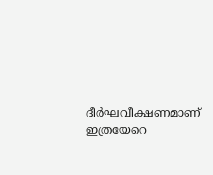ദീര്‍ഘവീക്ഷണമാണ് ഇത്രയേറെ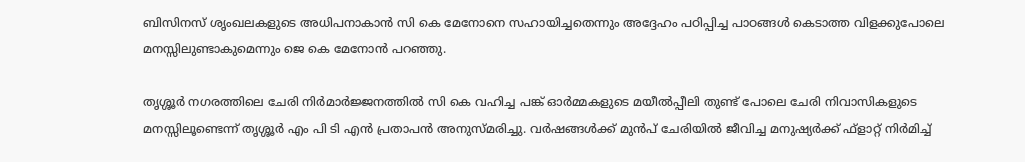ബിസിനസ് ശൃംഖലകളുടെ അധിപനാകാന്‍ സി കെ മേനോനെ സഹായിച്ചതെന്നും അദ്ദേഹം പഠിപ്പിച്ച പാഠങ്ങള്‍ കെടാത്ത വിളക്കുപോലെ മനസ്സിലുണ്ടാകുമെന്നും ജെ കെ മേനോന്‍ പറഞ്ഞു.

തൃശ്ശൂര്‍ നഗരത്തിലെ ചേരി നിര്‍മാര്‍ജ്ജനത്തില്‍ സി കെ വഹിച്ച പങ്ക് ഓര്‍മ്മകളുടെ മയീല്‍പ്പീലി തുണ്ട് പോലെ ചേരി നിവാസികളുടെ മനസ്സിലൂണ്ടെന്ന് തൃശ്ശൂര്‍ എം പി ടി എന്‍ പ്രതാപന്‍ അനുസ്മരിച്ചു. വര്‍ഷങ്ങള്‍ക്ക് മുന്‍പ് ചേരിയില്‍ ജീവിച്ച മനുഷ്യര്‍ക്ക് ഫ്‌ളാറ്റ് നിര്‍മിച്ച്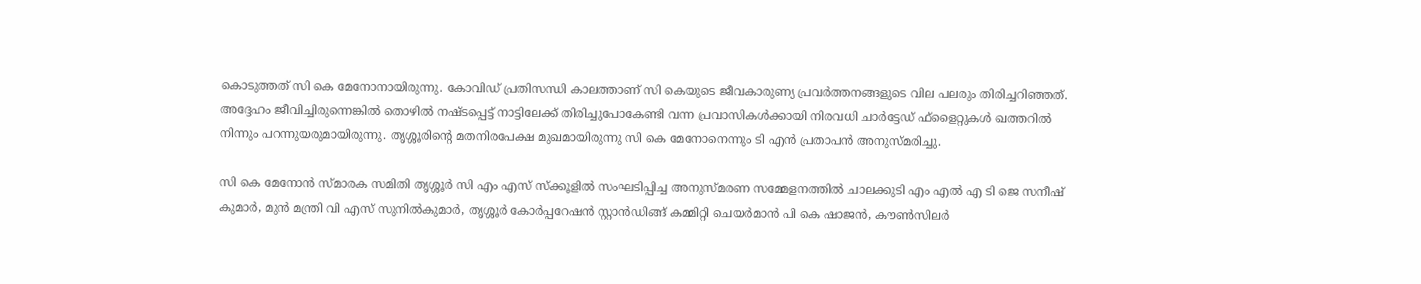കൊടുത്തത് സി കെ മേനോനായിരുന്നു. കോവിഡ് പ്രതിസന്ധി കാലത്താണ് സി കെയുടെ ജീവകാരുണ്യ പ്രവര്‍ത്തനങ്ങളുടെ വില പലരും തിരിച്ചറിഞ്ഞത്. അദ്ദേഹം ജീവിച്ചിരുന്നെങ്കില്‍ തൊഴില്‍ നഷ്ടപ്പെട്ട് നാട്ടിലേക്ക് തിരിച്ചുപോകേണ്ടി വന്ന പ്രവാസികള്‍ക്കായി നിരവധി ചാര്‍ട്ടേഡ് ഫ്‌ളൈറ്റുകള്‍ ഖത്തറില്‍ നിന്നും പറന്നുയരുമായിരുന്നു. തൃശ്ശൂരിന്റെ മതനിരപേക്ഷ മുഖമായിരുന്നു സി കെ മേനോനെന്നും ടി എന്‍ പ്രതാപന്‍ അനുസ്മരിച്ചു.

സി കെ മേനോന്‍ സ്മാരക സമിതി തൃശ്ശൂര്‍ സി എം എസ് സ്‌ക്കൂളില്‍ സംഘടിപ്പിച്ച അനുസ്മരണ സമ്മേളനത്തില്‍ ചാലക്കുടി എം എല്‍ എ ടി ജെ സനീഷ് കുമാര്‍, മുന്‍ മന്ത്രി വി എസ് സുനില്‍കുമാര്‍, തൃശ്ശൂര്‍ കോര്‍പ്പറേഷന്‍ സ്റ്റാന്‍ഡിങ്ങ് കമ്മിറ്റി ചെയര്‍മാന്‍ പി കെ ഷാജന്‍, കൗണ്‍സിലര്‍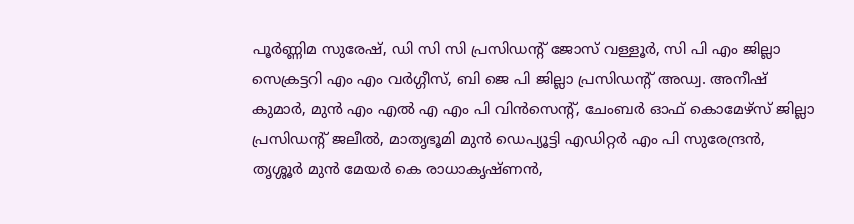പൂര്‍ണ്ണിമ സുരേഷ്, ഡി സി സി പ്രസിഡന്റ് ജോസ് വള്ളൂര്‍, സി പി എം ജില്ലാ സെക്രട്ടറി എം എം വര്‍ഗ്ഗീസ്, ബി ജെ പി ജില്ലാ പ്രസിഡന്റ് അഡ്വ. അനീഷ് കുമാര്‍, മുന്‍ എം എല്‍ എ എം പി വിന്‍സെന്റ്, ചേംബര്‍ ഓഫ് കൊമേഴ്‌സ് ജില്ലാ പ്രസിഡന്റ് ജലീല്‍, മാതൃഭൂമി മുന്‍ ഡെപ്യൂട്ടി എഡിറ്റര്‍ എം പി സുരേന്ദ്രന്‍, തൃശ്ശൂര്‍ മുന്‍ മേയര്‍ കെ രാധാകൃഷ്ണന്‍,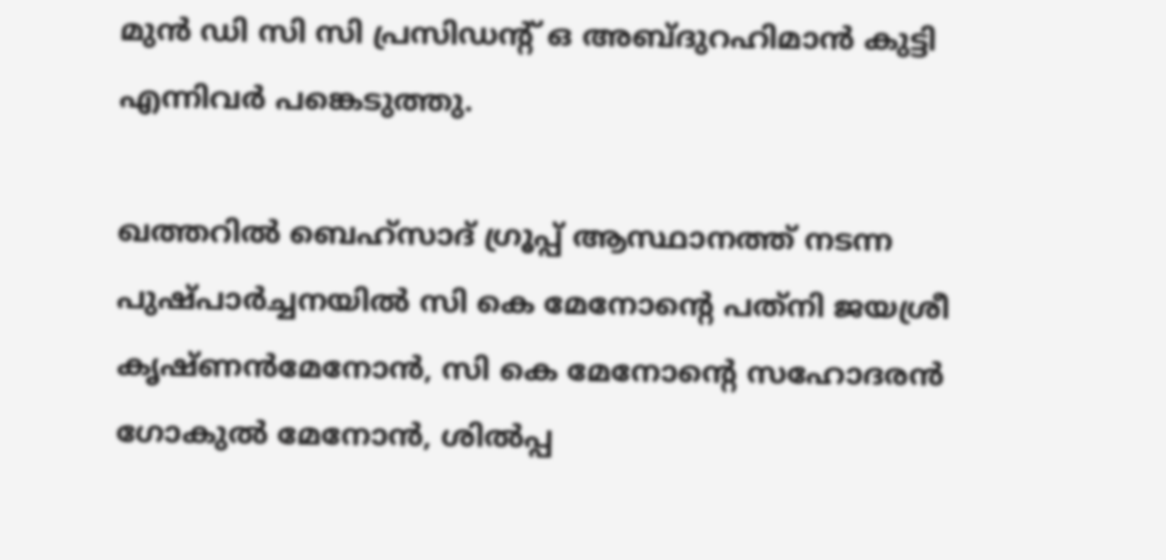മുന്‍ ഡി സി സി പ്രസിഡന്റ് ഒ അബ്ദുറഹിമാന്‍ കുട്ടി എന്നിവര്‍ പങ്കെടുത്തു.

ഖത്തറില്‍ ബെഹ്‌സാദ് ഗ്രൂപ്പ് ആസ്ഥാനത്ത് നടന്ന പുഷ്പാര്‍ച്ചനയില്‍ സി കെ മേനോന്റെ പത്‌നി ജയശ്രീ കൃഷ്ണന്‍മേനോന്‍, സി കെ മേനോന്റെ സഹോദരന്‍ ഗോകുല്‍ മേനോന്‍, ശില്‍പ്പ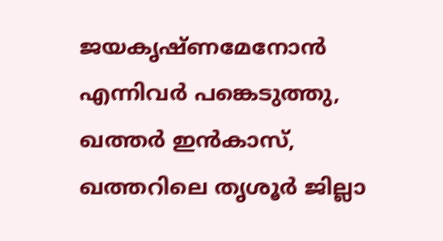ജയകൃഷ്ണമേനോന്‍ എന്നിവര്‍ പങ്കെടുത്തു, ഖത്തര്‍ ഇന്‍കാസ്, ഖത്തറിലെ തൃശൂര്‍ ജില്ലാ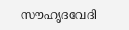സൗഹൃദവേദി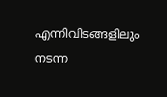എന്നിവിടങ്ങളിലും നടന്ന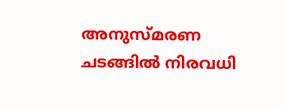അനുസ്മരണ ചടങ്ങില്‍ നിരവധി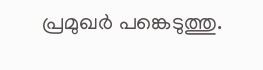പ്രമുഖര്‍ പങ്കെടുത്തു.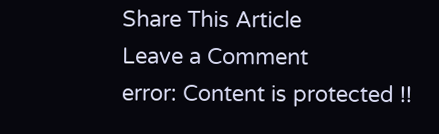Share This Article
Leave a Comment
error: Content is protected !!